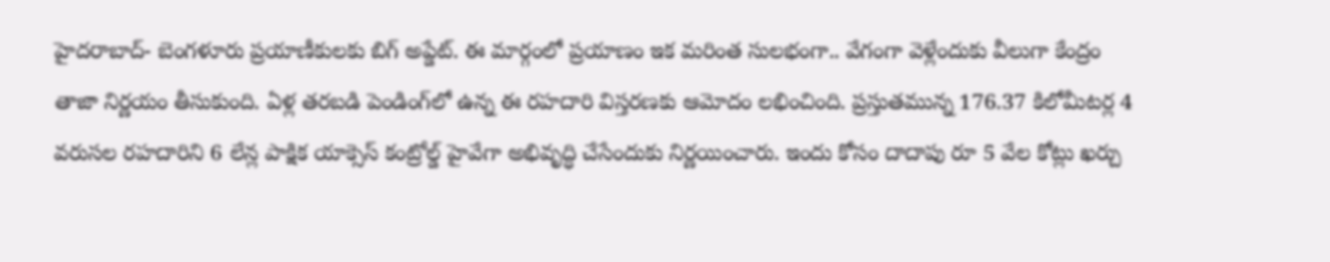హైదరాబాద్‌- బెంగళూరు ప్రయాణీకులకు బిగ్ అప్డేట్. ఈ మార్గంలో ప్రయాణం ఇక మరింత సులభంగా.. వేగంగా వెళ్లేందుకు వీలుగా కేంద్రం తాజా నిర్ణయం తీసుకుంది. ఏళ్ల తరబడి పెండింగ్‌లో ఉన్న ఈ రహదారి విస్తరణకు ఆమోదం లభించింది. ప్రస్తుతమున్న 176.37 కిలోమీటర్ల 4 వరుసల రహదారిని 6 లేన్ల పాక్షిక యాక్సెస్‌ కంట్రోల్డ్‌ హైవేగా అభివృద్ధి చేసేందుకు నిర్ణయించారు. ఇందు కోసం దాదాపు రూ 5 వేల కోట్లు ఖర్చు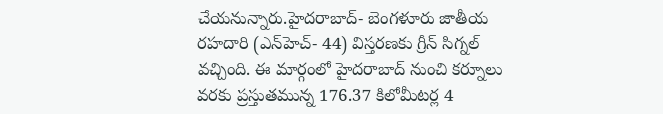చేయనున్నారు.హైదరాబాద్‌- బెంగళూరు జాతీయ రహదారి (ఎన్‌హెచ్‌- 44) విస్తరణకు గ్రీన్ సిగ్నల్ వచ్చింది. ఈ మార్గంలో హైదరాబాద్‌ నుంచి కర్నూలు వరకు ప్రస్తుతమున్న 176.37 కిలోమీటర్ల 4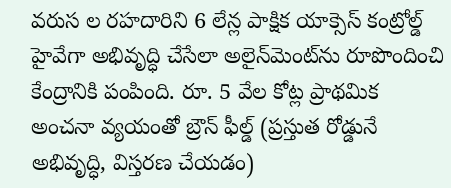వరుస ల రహదారిని 6 లేన్ల పాక్షిక యాక్సెస్‌ కంట్రోల్డ్‌ హైవేగా అభివృద్ధి చేసేలా అలైన్‌మెంట్‌ను రూపొందించి కేంద్రానికి పంపింది. రూ. 5 వేల కోట్ల ప్రాథమిక అంచనా వ్యయంతో బ్రౌన్‌ ఫీల్డ్‌ (ప్రస్తుత రోడ్డునే అభివృద్ధి, విస్తరణ చేయడం)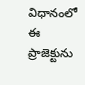విధానంలో ఈ ప్రాజెక్టును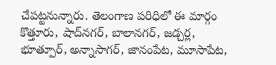చేపట్టనున్నారు. తెలంగాణ పరిధిలో ఈ మార్గం కొత్తూరు, షాద్‌నగర్‌, బాలానగర్‌, జడ్చర్ల, భూత్పూర్‌, అన్నాసాగర్‌, జానంపేట, మూసాపేట,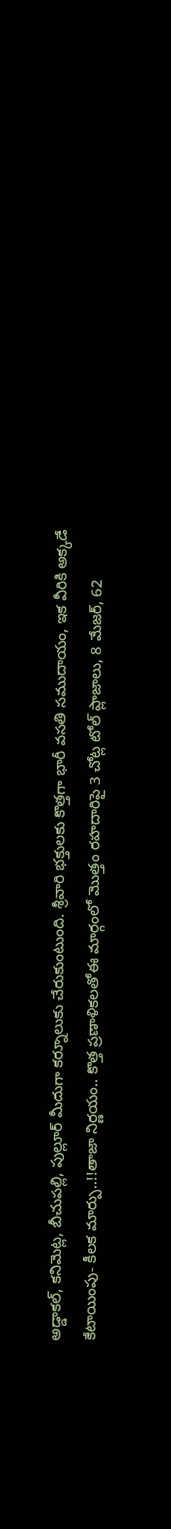అడ్డాకల్‌, కనిమెట్ల, బీచుపల్లి, పుల్లూర్‌ మీదుగా కర్నూలుకు చేరుకుంటుంది. శ్రీవారి భక్తులకు కొత్తగా భారీ వసతి సముదాయం, ఇక వీరికి అక్కడే కేటాయింపు- కీలక మార్పు..!!తాజా నిర్ణయం.. కొత్త ప్రణాళికలతోఈ మార్గంలో మొత్తం రహదారిపై 3 చోట్ల టోల్‌ ప్లాజాలు, 8 మేజర్‌, 62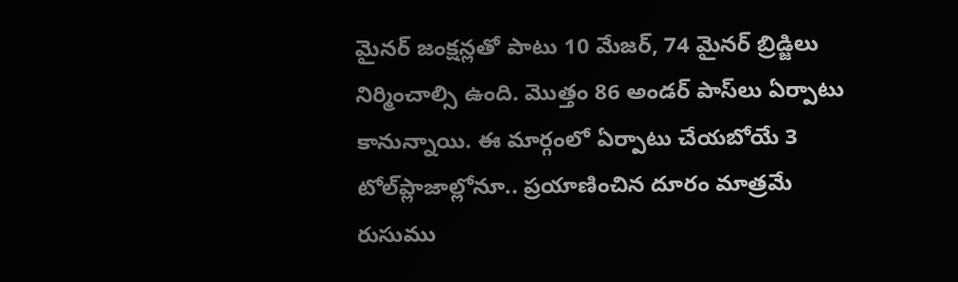మైనర్‌ జంక్షన్లతో పాటు 10 మేజర్‌, 74 మైనర్‌ బ్రిడ్జిలు నిర్మించాల్సి ఉంది. మొత్తం 86 అండర్‌ పాస్‌లు ఏర్పాటు కానున్నాయి. ఈ మార్గంలో ఏర్పాటు చేయబోయే 3 టోల్‌ప్లాజాల్లోనూ.. ప్రయాణించిన దూరం మాత్రమే రుసుము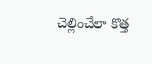చెల్లించేలా కొత్త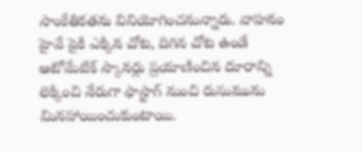సాంకేతికతను వినియోగించనున్నారు. వాహనం హైవే పైకి ఎక్కిన చోట, దిగిన చోట ఉండే ఆటోమేటిక్‌ స్కానర్లు ప్రయాణించిన దూరాన్ని లెక్కించి నేరుగా ఫాస్టాగ్‌ నుంచి రుసుమును మినహాయించుకుంటాయి.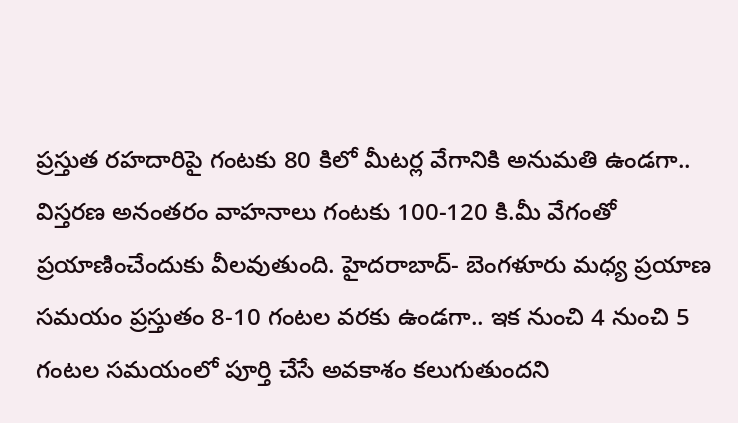ప్రస్తుత రహదారిపై గంటకు 80 కిలో మీటర్ల వేగానికి అనుమతి ఉండగా.. విస్తరణ అనంతరం వాహనాలు గంటకు 100-120 కి.మీ వేగంతో ప్రయాణించేందుకు వీలవుతుంది. హైదరాబాద్‌- బెంగళూరు మధ్య ప్రయాణ సమయం ప్రస్తుతం 8-10 గంటల వరకు ఉండగా.. ఇక నుంచి 4 నుంచి 5 గంటల సమయంలో పూర్తి చేసే అవకాశం కలుగుతుందని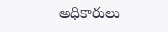అధికారులు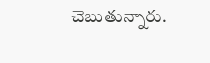చెబుతున్నారు.